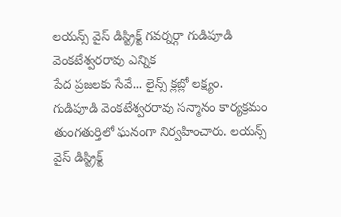లయన్స్ వైస్ డిస్ట్రిక్ట్ గవర్నర్గా గుడిపూడి వెంకటేశ్వరరావు ఎన్నిక
పేద ప్రజలకు సేవే... లైన్స్ క్లబ్లో లక్ష్యం.
గుడిపూడి వెంకటేశ్వరరావు సన్మానం కార్యక్రమం తుంగతుర్తిలో ఘనంగా నిర్వహించారు. లయన్స్ వైస్ డిస్ట్రిక్ట్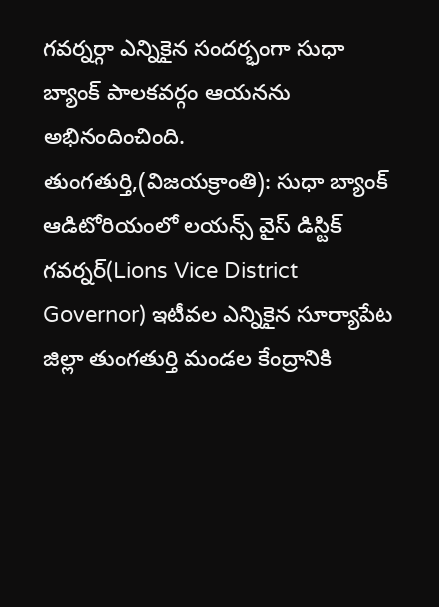గవర్నర్గా ఎన్నికైన సందర్భంగా సుధా బ్యాంక్ పాలకవర్గం ఆయనను అభినందించింది.
తుంగతుర్తి,(విజయక్రాంతి): సుధా బ్యాంక్ ఆడిటోరియంలో లయన్స్ వైస్ డిస్టిక్ గవర్నర్(Lions Vice District Governor) ఇటీవల ఎన్నికైన సూర్యాపేట జిల్లా తుంగతుర్తి మండల కేంద్రానికి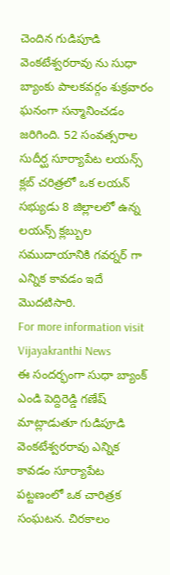చెందిన గుడిపూడి వెంకటేశ్వరరావు ను సుధా బ్యాంకు పాలకవర్గం శుక్రవారం ఘనంగా సన్మానించడం జరిగింది. 52 సంవత్సరాల సుదీర్ఘ సూర్యాపేట లయన్స్ క్లబ్ చరిత్రలో ఒక లయన్ సభ్యుడు 8 జిల్లాలలో ఉన్న లయన్స్ క్లబ్బుల సముదాయానికి గవర్నర్ గా ఎన్నిక కావడం ఇదే మొదటిసారి.
For more information visit Vijayakranthi News
ఈ సందర్భంగా సుధా బ్యాంక్ ఎండి పెద్దిరెడ్డి గణేష్ మాట్లాడుతూ గుడిపూడి వెంకటేశ్వరరావు ఎన్నిక కావడం సూర్యాపేట పట్టణంలో ఒక చారిత్రక సంఘటన. చిరకాలం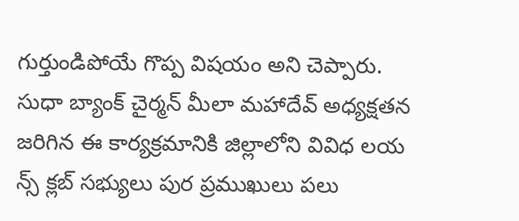గుర్తుండిపోయే గొప్ప విషయం అని చెప్పారు. సుధా బ్యాంక్ చైర్మన్ మీలా మహాదేవ్ అధ్యక్షతన జరిగిన ఈ కార్యక్రమానికి జిల్లాలోని వివిధ లయ న్స్ క్లబ్ సభ్యులు పుర ప్రముఖులు పలు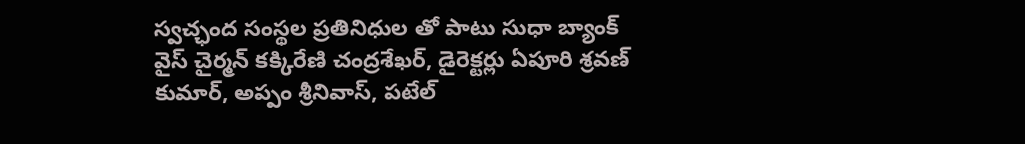స్వచ్ఛంద సంస్థల ప్రతినిధుల తో పాటు సుధా బ్యాంక్ వైస్ చైర్మన్ కక్కిరేణి చంద్రశేఖర్, డైరెక్టర్లు ఏపూరి శ్రవణ్ కుమార్, అప్పం శ్రీనివాస్, పటేల్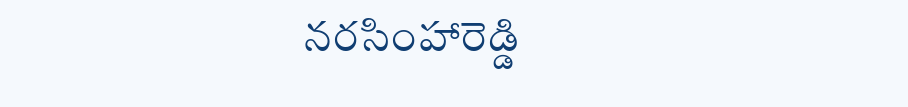నరసింహారెడ్డి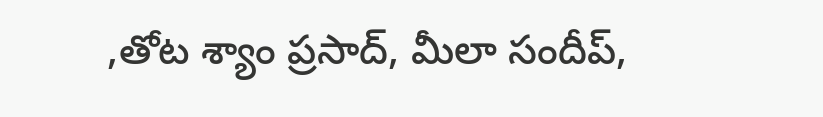,తోట శ్యాం ప్రసాద్, మీలా సందీప్,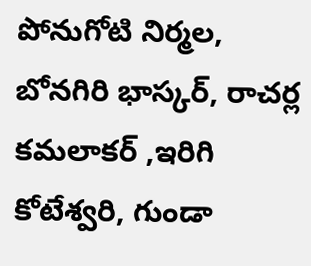పోనుగోటి నిర్మల, బోనగిరి భాస్కర్, రాచర్ల కమలాకర్ ,ఇరిగి కోటేశ్వరి, గుండా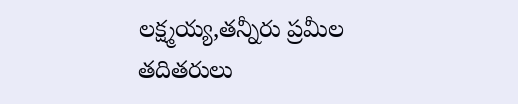లక్ష్మయ్య,తన్నీరు ప్రమీల తదితరులు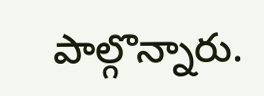పాల్గొన్నారు.